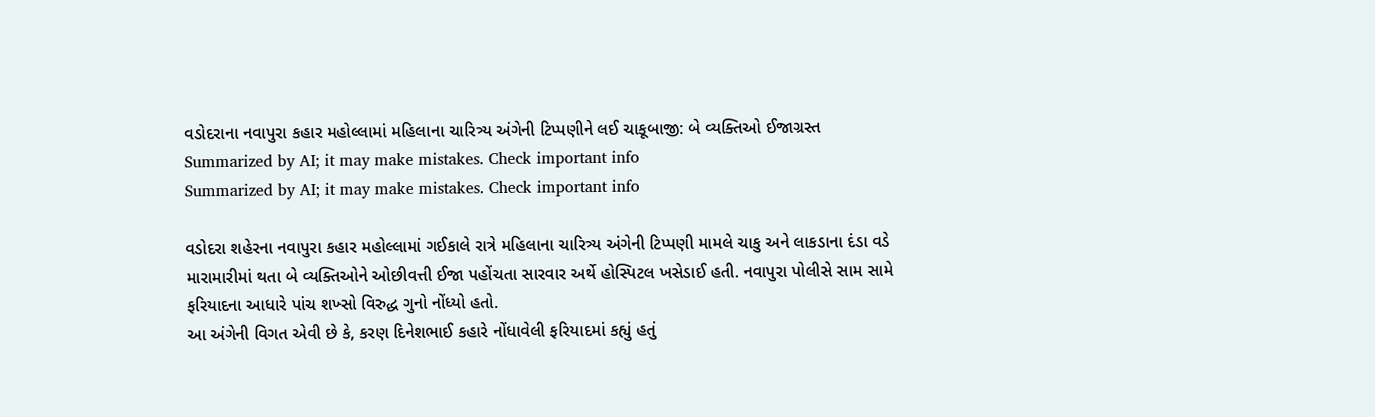વડોદરાના નવાપુરા કહાર મહોલ્લામાં મહિલાના ચારિત્ર્ય અંગેની ટિપ્પણીને લઈ ચાકૂબાજી: બે વ્યક્તિઓ ઈજાગ્રસ્ત
Summarized by AI; it may make mistakes. Check important info
Summarized by AI; it may make mistakes. Check important info

વડોદરા શહેરના નવાપુરા કહાર મહોલ્લામાં ગઈકાલે રાત્રે મહિલાના ચારિત્ર્ય અંગેની ટિપ્પણી મામલે ચાકુ અને લાકડાના દંડા વડે મારામારીમાં થતા બે વ્યક્તિઓને ઓછીવત્તી ઈજા પહોંચતા સારવાર અર્થે હોસ્પિટલ ખસેડાઈ હતી. નવાપુરા પોલીસે સામ સામે ફરિયાદના આધારે પાંચ શખ્સો વિરુદ્ધ ગુનો નોંધ્યો હતો.
આ અંગેની વિગત એવી છે કે, કરણ દિનેશભાઈ કહારે નોંધાવેલી ફરિયાદમાં કહ્યું હતું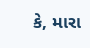કે, મારા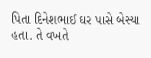પિતા દિનેશભાઈ ઘર પાસે બેસ્યા હતા. તે વખતે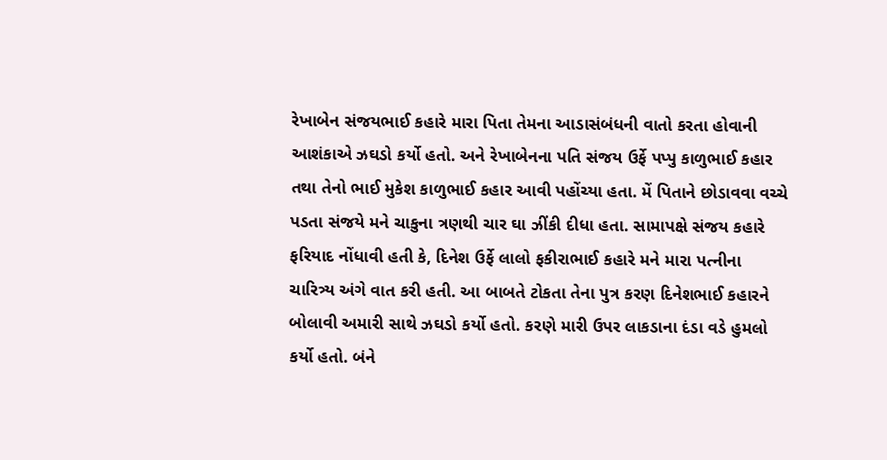રેખાબેન સંજયભાઈ કહારે મારા પિતા તેમના આડાસંબંધની વાતો કરતા હોવાની આશંકાએ ઝઘડો કર્યો હતો. અને રેખાબેનના પતિ સંજય ઉર્ફે પપ્પુ કાળુભાઈ કહાર તથા તેનો ભાઈ મુકેશ કાળુભાઈ કહાર આવી પહોંચ્યા હતા. મેં પિતાને છોડાવવા વચ્ચે પડતા સંજયે મને ચાકુના ત્રણથી ચાર ઘા ઝીંકી દીધા હતા. સામાપક્ષે સંજય કહારે ફરિયાદ નોંધાવી હતી કે, દિનેશ ઉર્ફે લાલો ફકીરાભાઈ કહારે મને મારા પત્નીના ચારિત્ર્ય અંગે વાત કરી હતી. આ બાબતે ટોકતા તેના પુત્ર કરણ દિનેશભાઈ કહારને બોલાવી અમારી સાથે ઝઘડો કર્યો હતો. કરણે મારી ઉપર લાકડાના દંડા વડે હુમલો કર્યો હતો. બંને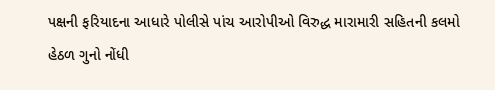પક્ષની ફરિયાદના આધારે પોલીસે પાંચ આરોપીઓ વિરુદ્ધ મારામારી સહિતની કલમો હેઠળ ગુનો નોંધી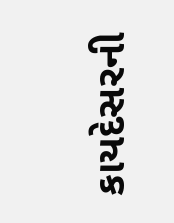કાયદેસરની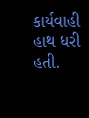કાર્યવાહી હાથ ધરી હતી.